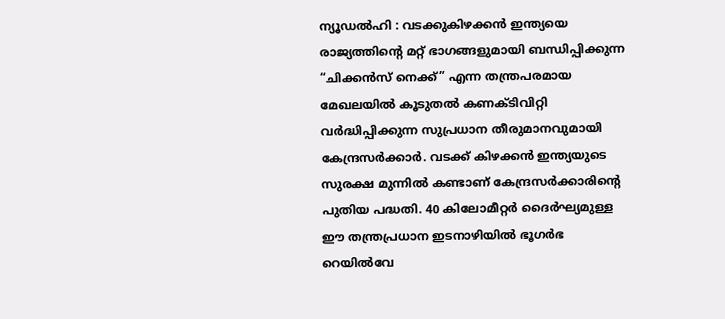ന്യൂഡൽഹി : വടക്കുകിഴക്കൻ ഇന്ത്യയെ രാജ്യത്തിന്റെ മറ്റ് ഭാഗങ്ങളുമായി ബന്ധിപ്പിക്കുന്ന “ചിക്കൻസ് നെക്ക്” എന്ന തന്ത്രപരമായ മേഖലയിൽ കൂടുതൽ കണക്ടിവിറ്റി വർദ്ധിപ്പിക്കുന്ന സുപ്രധാന തീരുമാനവുമായി കേന്ദ്രസർക്കാർ. വടക്ക് കിഴക്കൻ ഇന്ത്യയുടെ സുരക്ഷ മുന്നിൽ കണ്ടാണ് കേന്ദ്രസർക്കാരിന്റെ പുതിയ പദ്ധതി. 40 കിലോമീറ്റർ ദൈർഘ്യമുള്ള ഈ തന്ത്രപ്രധാന ഇടനാഴിയിൽ ഭൂഗർഭ റെയിൽവേ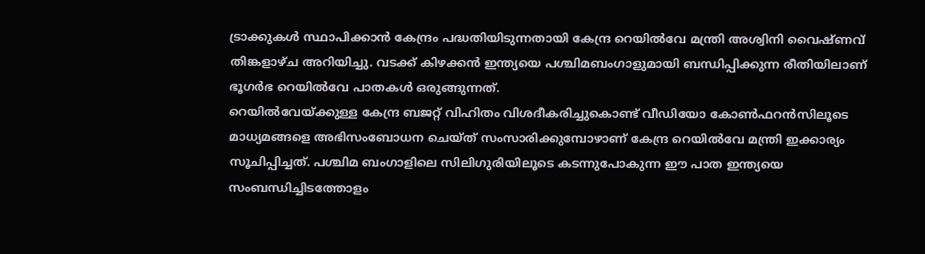ട്രാക്കുകൾ സ്ഥാപിക്കാൻ കേന്ദ്രം പദ്ധതിയിടുന്നതായി കേന്ദ്ര റെയിൽവേ മന്ത്രി അശ്വിനി വൈഷ്ണവ് തിങ്കളാഴ്ച അറിയിച്ചു. വടക്ക് കിഴക്കൻ ഇന്ത്യയെ പശ്ചിമബംഗാളുമായി ബന്ധിപ്പിക്കുന്ന രീതിയിലാണ് ഭൂഗർഭ റെയിൽവേ പാതകൾ ഒരുങ്ങുന്നത്.
റെയിൽവേയ്ക്കുള്ള കേന്ദ്ര ബജറ്റ് വിഹിതം വിശദീകരിച്ചുകൊണ്ട് വീഡിയോ കോൺഫറൻസിലൂടെ മാധ്യമങ്ങളെ അഭിസംബോധന ചെയ്ത് സംസാരിക്കുമ്പോഴാണ് കേന്ദ്ര റെയിൽവേ മന്ത്രി ഇക്കാര്യം സൂചിപ്പിച്ചത്. പശ്ചിമ ബംഗാളിലെ സിലിഗുരിയിലൂടെ കടന്നുപോകുന്ന ഈ പാത ഇന്ത്യയെ സംബന്ധിച്ചിടത്തോളം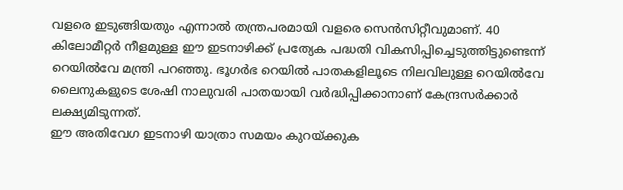വളരെ ഇടുങ്ങിയതും എന്നാൽ തന്ത്രപരമായി വളരെ സെൻസിറ്റീവുമാണ്. 40 കിലോമീറ്റർ നീളമുള്ള ഈ ഇടനാഴിക്ക് പ്രത്യേക പദ്ധതി വികസിപ്പിച്ചെടുത്തിട്ടുണ്ടെന്ന് റെയിൽവേ മന്ത്രി പറഞ്ഞു. ഭൂഗർഭ റെയിൽ പാതകളിലൂടെ നിലവിലുള്ള റെയിൽവേ ലൈനുകളുടെ ശേഷി നാലുവരി പാതയായി വർദ്ധിപ്പിക്കാനാണ് കേന്ദ്രസർക്കാർ ലക്ഷ്യമിടുന്നത്.
ഈ അതിവേഗ ഇടനാഴി യാത്രാ സമയം കുറയ്ക്കുക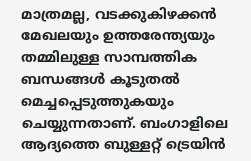മാത്രമല്ല, വടക്കുകിഴക്കൻ മേഖലയും ഉത്തരേന്ത്യയും തമ്മിലുള്ള സാമ്പത്തിക ബന്ധങ്ങൾ കൂടുതൽ മെച്ചപ്പെടുത്തുകയും ചെയ്യുന്നതാണ്. ബംഗാളിലെ ആദ്യത്തെ ബുള്ളറ്റ് ട്രെയിൻ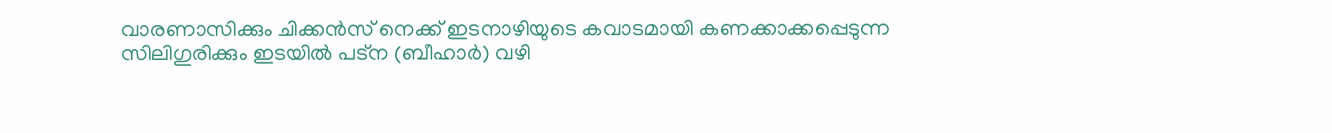വാരണാസിക്കും ചിക്കൻസ് നെക്ക് ഇടനാഴിയുടെ കവാടമായി കണക്കാക്കപ്പെടുന്ന സിലിഗുരിക്കും ഇടയിൽ പട്ന (ബീഹാർ) വഴി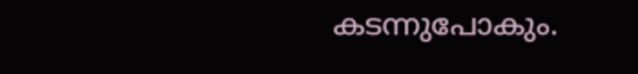കടന്നുപോകും.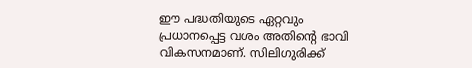ഈ പദ്ധതിയുടെ ഏറ്റവും പ്രധാനപ്പെട്ട വശം അതിന്റെ ഭാവി വികസനമാണ്. സിലിഗുരിക്ക്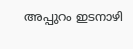അപ്പുറം ഇടനാഴി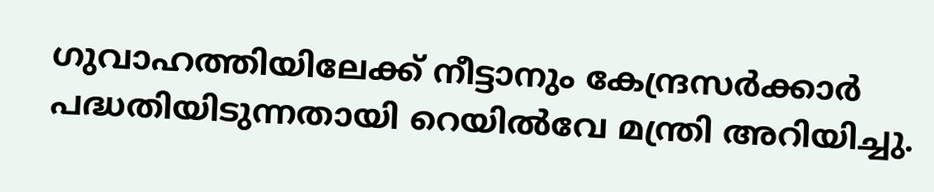ഗുവാഹത്തിയിലേക്ക് നീട്ടാനും കേന്ദ്രസർക്കാർ പദ്ധതിയിടുന്നതായി റെയിൽവേ മന്ത്രി അറിയിച്ചു.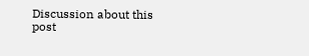Discussion about this post